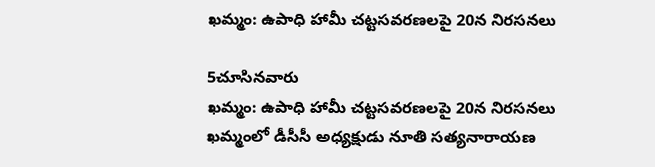ఖమ్మం: ఉపాధి హామీ చట్టసవరణలపై 20న నిరసనలు

5చూసినవారు
ఖమ్మం: ఉపాధి హామీ చట్టసవరణలపై 20న నిరసనలు
ఖమ్మంలో డీసీసీ అధ్యక్షుడు నూతి సత్యనారాయణ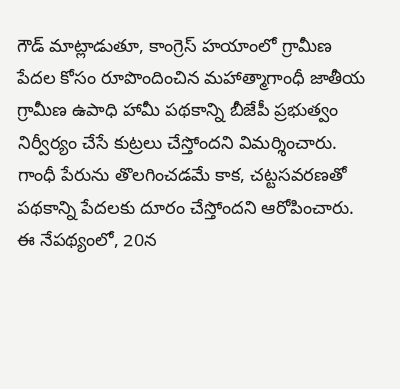గౌడ్ మాట్లాడుతూ, కాంగ్రెస్ హయాంలో గ్రామీణ పేదల కోసం రూపొందించిన మహాత్మాగాంధీ జాతీయ గ్రామీణ ఉపాధి హామీ పథకాన్ని బీజేపీ ప్రభుత్వం నిర్వీర్యం చేసే కుట్రలు చేస్తోందని విమర్శించారు. గాంధీ పేరును తొలగించడమే కాక, చట్టసవరణతో పథకాన్ని పేదలకు దూరం చేస్తోందని ఆరోపించారు. ఈ నేపథ్యంలో, 20న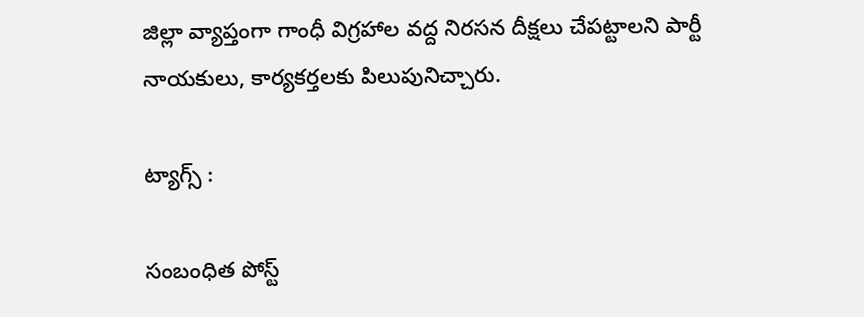జిల్లా వ్యాప్తంగా గాంధీ విగ్రహాల వద్ద నిరసన దీక్షలు చేపట్టాలని పార్టీ నాయకులు, కార్యకర్తలకు పిలుపునిచ్చారు.

ట్యాగ్స్ :

సంబంధిత పోస్ట్